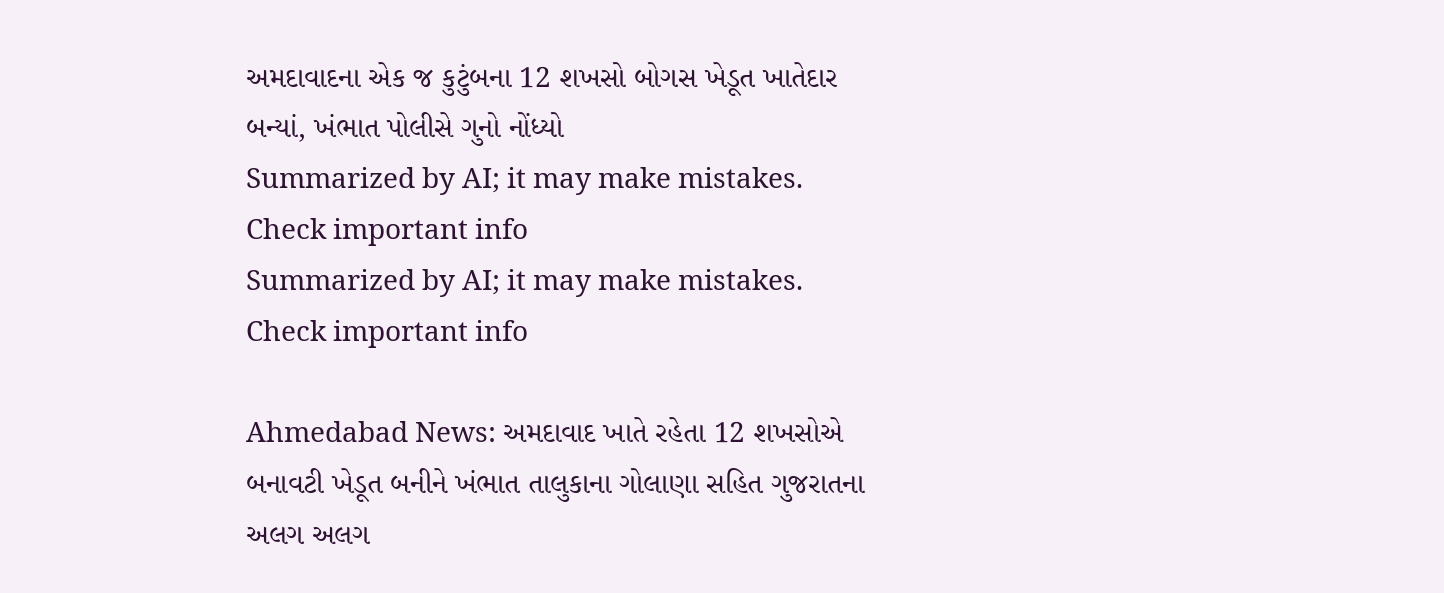અમદાવાદના એક જ કુટુંબના 12 શખસો બોગસ ખેડૂત ખાતેદાર બન્યાં, ખંભાત પોલીસે ગુનો નોંધ્યો
Summarized by AI; it may make mistakes. Check important info
Summarized by AI; it may make mistakes. Check important info

Ahmedabad News: અમદાવાદ ખાતે રહેતા 12 શખસોએ બનાવટી ખેડૂત બનીને ખંભાત તાલુકાના ગોલાણા સહિત ગુજરાતના અલગ અલગ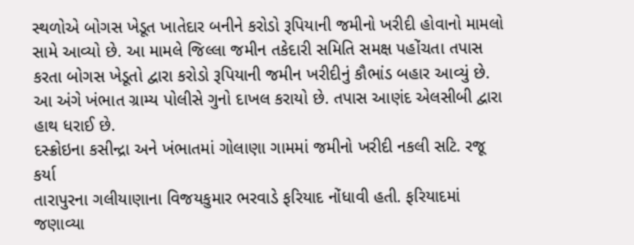સ્થળોએ બોગસ ખેડૂત ખાતેદાર બનીને કરોડો રૂપિયાની જમીનો ખરીદી હોવાનો મામલો સામે આવ્યો છે. આ મામલે જિલ્લા જમીન તકેદારી સમિતિ સમક્ષ પહોંચતા તપાસ કરતા બોગસ ખેડૂતો દ્વારા કરોડો રૂપિયાની જમીન ખરીદીનું કૌભાંડ બહાર આવ્યું છે. આ અંગે ખંભાત ગ્રામ્ય પોલીસે ગુનો દાખલ કરાયો છે. તપાસ આણંદ એલસીબી દ્વારા હાથ ધરાઈ છે.
દસ્ક્રોઇના કસીન્દ્રા અને ખંભાતમાં ગોલાણા ગામમાં જમીનો ખરીદી નકલી સટિ. રજૂ કર્યા
તારાપુરના ગલીયાણાના વિજયકુમાર ભરવાડે ફરિયાદ નોંધાવી હતી. ફરિયાદમાં જણાવ્યા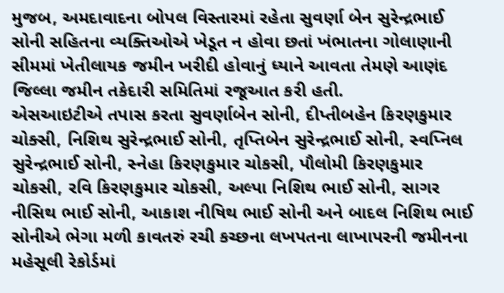મુજબ, અમદાવાદના બોપલ વિસ્તારમાં રહેતા સુવર્ણા બેન સુરેન્દ્રભાઈ સોની સહિતના વ્યક્તિઓએ ખેડૂત ન હોવા છતાં ખંભાતના ગોલાણાની સીમમાં ખેતીલાયક જમીન ખરીદી હોવાનું ધ્યાને આવતા તેમણે આણંદ જિલ્લા જમીન તકેદારી સમિતિમાં રજૂઆત કરી હતી.
એસઆઇટીએ તપાસ કરતા સુવર્ણાબેન સોની, દીપ્તીબહેન કિરણકુમાર ચોક્સી, નિશિથ સુરેન્દ્રભાઈ સોની, તૃપ્તિબેન સુરેન્દ્રભાઈ સોની, સ્વપ્નિલ સુરેન્દ્રભાઈ સોની, સ્નેહા કિરણકુમાર ચોકસી, પૌલોમી કિરણકુમાર ચોકસી, રવિ કિરણકુમાર ચોકસી, અલ્પા નિશિથ ભાઈ સોની, સાગર નીસિથ ભાઈ સોની, આકાશ નીષિથ ભાઈ સોની અને બાદલ નિશિથ ભાઈ સોનીએ ભેગા મળી કાવતરું રચી કચ્છના લખપતના લાખાપરની જમીનના મહેસૂલી રેકોર્ડમાં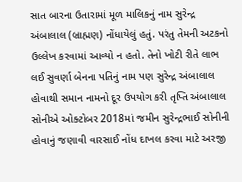સાત બારના ઉતારામાં મૂળ માલિકનું નામ સુરેન્દ્ર અંબાલાલ (બ્રાહ્મણ) નોંધાયેલું હતું. પરંતુ તેમની અટકનો ઉલ્લેખ કરવામાં આવ્યો ન હતો. તેનો ખોટી રીતે લાભ લઈ સુવર્ણા બેનના પતિનું નામ પણ સુરેન્દ્ર અંબાલાલ હોવાથી સમાન નામનો દૂર ઉપયોગ કરી તૃપ્તિ અંબાલાલ સોનીએ ઓક્ટોબર 2018માં જમીન સુરેન્દ્રભાઈ સોનીની હોવાનું જણાવી વારસાઈ નોંધ દાખલ કરવા માટે અરજી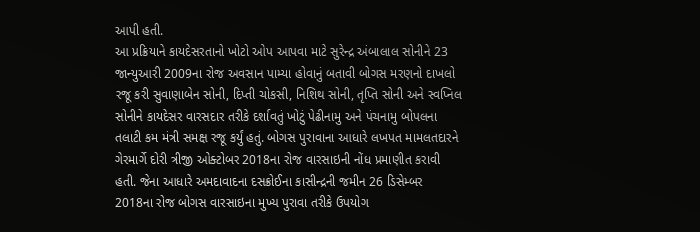આપી હતી.
આ પ્રક્રિયાને કાયદેસરતાનો ખોટો ઓપ આપવા માટે સુરેન્દ્ર અંબાલાલ સોનીને 23 જાન્યુઆરી 2009ના રોજ અવસાન પામ્યા હોવાનું બતાવી બોગસ મરણનો દાખલો રજૂ કરી સુવાણાબેન સોની, દિપ્તી ચોકસી, નિશિથ સોની, તૃપ્તિ સોની અને સ્વપ્નિલ સોનીને કાયદેસર વારસદાર તરીકે દર્શાવતું ખોટું પેઢીનામુ અને પંચનામુ બોપલના તલાટી કમ મંત્રી સમક્ષ રજૂ કર્યું હતું. બોગસ પુરાવાના આધારે લખપત મામલતદારને ગેરમાર્ગે દોરી ત્રીજી ઓક્ટોબર 2018ના રોજ વારસાઇની નોંધ પ્રમાણીત કરાવી હતી. જેના આધારે અમદાવાદના દસક્રોઈના કાસીન્દ્રની જમીન 26 ડિસેમ્બર 2018ના રોજ બોગસ વારસાઇના મુખ્ય પુરાવા તરીકે ઉપયોગ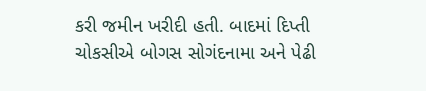કરી જમીન ખરીદી હતી. બાદમાં દિપ્તી ચોકસીએ બોગસ સોગંદનામા અને પેઢી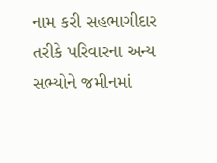નામ કરી સહભાગીદાર તરીકે પરિવારના અન્ય સભ્યોને જમીનમાં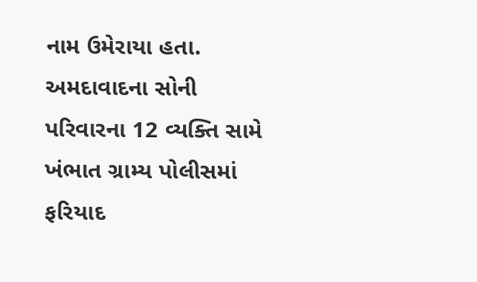નામ ઉમેરાયા હતા. અમદાવાદના સોની પરિવારના 12 વ્યક્તિ સામે ખંભાત ગ્રામ્ય પોલીસમાં ફરિયાદ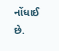નોંધાઈ છે.